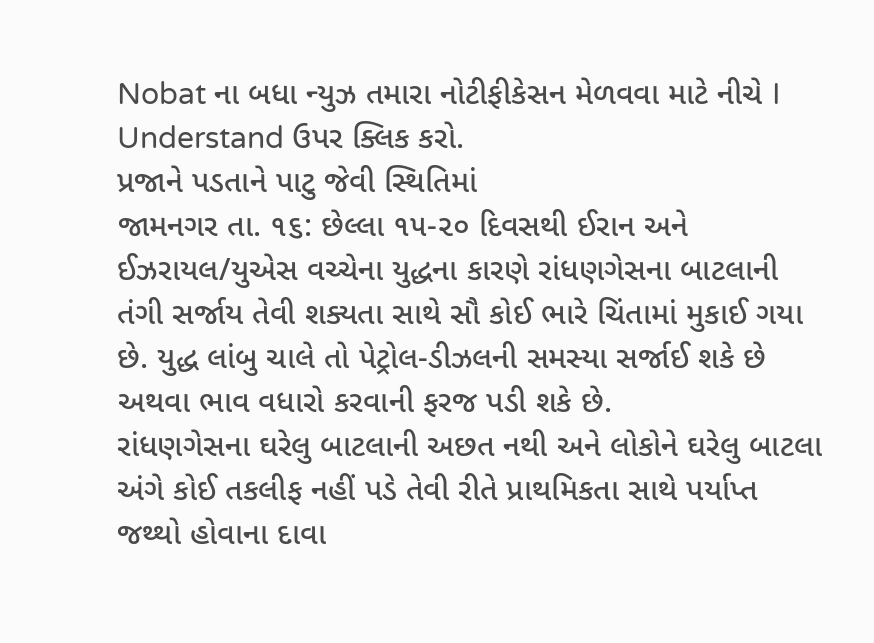Nobat ના બધા ન્યુઝ તમારા નોટીફીકેસન મેળવવા માટે નીચે I Understand ઉપર ક્લિક કરો.
પ્રજાને પડતાને પાટુ જેવી સ્થિતિમાં
જામનગર તા. ૧૬: છેલ્લા ૧૫-૨૦ દિવસથી ઈરાન અને ઈઝરાયલ/યુએસ વચ્ચેના યુદ્ધના કારણે રાંધણગેસના બાટલાની તંગી સર્જાય તેવી શક્યતા સાથે સૌ કોઈ ભારે ચિંતામાં મુકાઈ ગયા છે. યુદ્ધ લાંબુ ચાલે તો પેટ્રોલ-ડીઝલની સમસ્યા સર્જાઈ શકે છે અથવા ભાવ વધારો કરવાની ફરજ પડી શકે છે.
રાંધણગેસના ઘરેલુ બાટલાની અછત નથી અને લોકોને ઘરેલુ બાટલા અંગે કોઈ તકલીફ નહીં પડે તેવી રીતે પ્રાથમિકતા સાથે પર્યાપ્ત જથ્થો હોવાના દાવા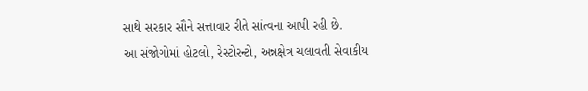સાથે સરકાર સૌને સત્તાવાર રીતે સાંત્વના આપી રહી છે.
આ સંજોગોમાં હોટલો, રેસ્ટોરન્ટો, અન્નક્ષેત્ર ચલાવતી સેવાકીય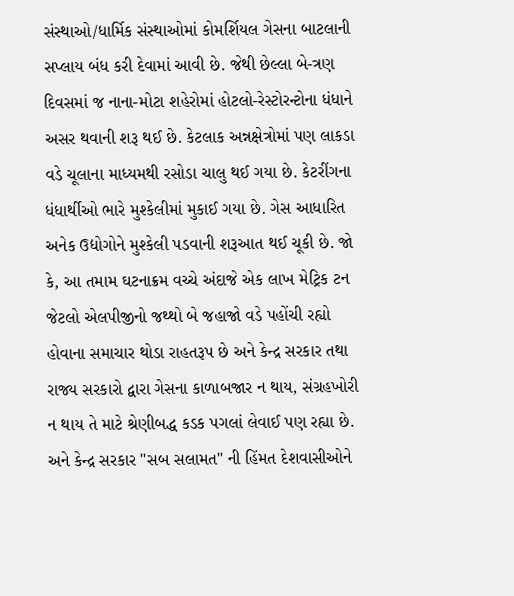સંસ્થાઓ/ધાર્મિક સંસ્થાઓમાં કોમર્શિયલ ગેસના બાટલાની સપ્લાય બંધ કરી દેવામાં આવી છે. જેથી છેલ્લા બે-ત્રણ દિવસમાં જ નાના-મોટા શહેરોમાં હોટલો-રેસ્ટોરન્ટોના ધંધાને અસર થવાની શરૂ થઈ છે. કેટલાક અન્નક્ષેત્રોમાં પણ લાકડા વડે ચૂલાના માધ્યમથી રસોડા ચાલુ થઈ ગયા છે. કેટરીંગના ધંધાર્થીઓ ભારે મુશ્કેલીમાં મુકાઈ ગયા છે. ગેસ આધારિત અનેક ઉદ્યોગોને મુશ્કેલી પડવાની શરૂઆત થઈ ચૂકી છે. જો કે, આ તમામ ઘટનાક્રમ વચ્ચે અંદાજે એક લાખ મેટ્રિક ટન જેટલો એલપીજીનો જથ્થો બે જહાજો વડે પહોંચી રહ્યો હોવાના સમાચાર થોડા રાહતરૂપ છે અને કેન્દ્ર સરકાર તથા રાજ્ય સરકારો દ્વારા ગેસના કાળાબજાર ન થાય, સંગ્રહખોરી ન થાય તે માટે શ્રેણીબદ્ધ કડક પગલાં લેવાઈ પણ રહ્યા છે. અને કેન્દ્ર સરકાર "સબ સલામત" ની હિંમત દેશવાસીઓને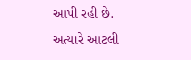આપી રહી છે.
અત્યારે આટલી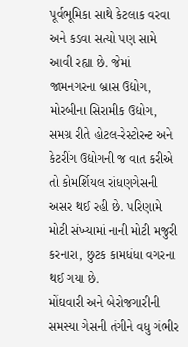પૂર્વભૂમિકા સાથે કેટલાક વરવા અને કડવા સત્યો પણ સામે આવી રહ્યા છે. જેમાં જામનગરના બ્રાસ ઉદ્યોગ, મોરબીના સિરામીક ઉદ્યોગ, સમગ્ર રીતે હોટલ-રેસ્ટોરન્ટ અને કેટરીંગ ઉદ્યોગની જ વાત કરીએ તો કોમર્શિયલ રાંધણગેસની અસર થઈ રહી છે. પરિણામે મોટી સંખ્યામાં નાની મોટી મજુરી કરનારા, છુટક કામધંધા વગરના થઈ ગયા છે.
મોંઘવારી અને બેરોજગારીની સમસ્યા ગેસની તંગીને વધુ ગંભીર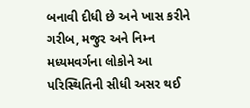બનાવી દીધી છે અને ખાસ કરીને ગરીબ, મજુર અને નિમ્ન મધ્યમવર્ગના લોકોને આ પરિસ્થિતિની સીધી અસર થઈ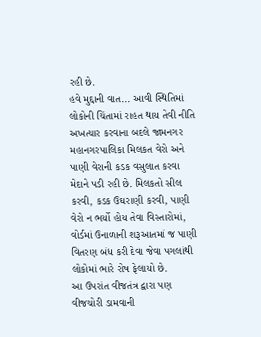રહી છે.
હવે મુદ્દાની વાત... આવી સ્થિતિમાં લોકોની ચિંતામાં રાહત થાય તેવી નીતિ અખત્યાર કરવાના બદલે જામનગર મહાનગરપાલિકા મિલકત વેરો અને પાણી વેરાની કડક વસુલાત કરવા મેદાને પડી રહી છે. મિલકતો સીલ કરવી, કડક ઉઘરાણી કરવી, પાણી વેરો ન ભર્યો હોય તેવા વિસ્તારોમાં, વોર્ડમાં ઉનાળાની શરૂઆતમાં જ પાણી વિતરણ બંધ કરી દેવા જેવા પગલાંથી લોકોમાં ભારે રોષ ફેલાયો છે.
આ ઉપરાંત વીજતંત્ર દ્વારા પણ વીજચોરી ડામવાની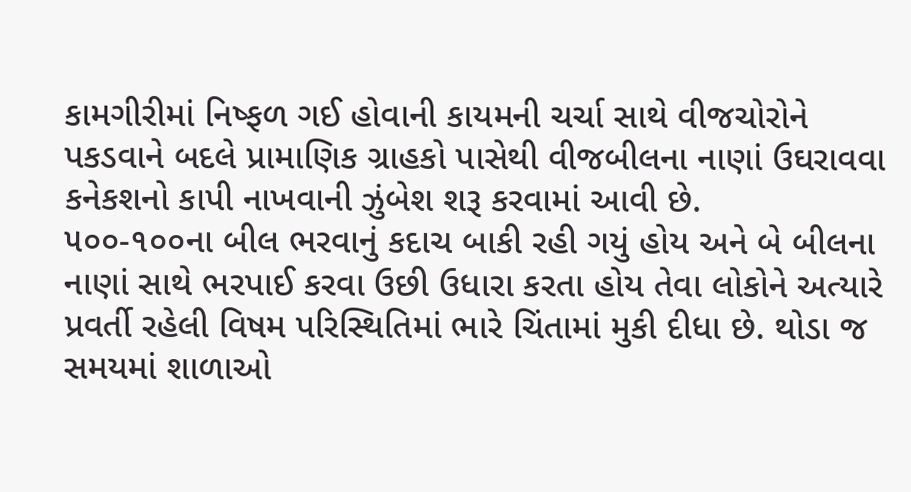કામગીરીમાં નિષ્ફળ ગઈ હોવાની કાયમની ચર્ચા સાથે વીજચોરોને પકડવાને બદલે પ્રામાણિક ગ્રાહકો પાસેથી વીજબીલના નાણાં ઉઘરાવવા કનેકશનો કાપી નાખવાની ઝુંબેશ શરૂ કરવામાં આવી છે.
૫૦૦-૧૦૦ના બીલ ભરવાનું કદાચ બાકી રહી ગયું હોય અને બે બીલના નાણાં સાથે ભરપાઈ કરવા ઉછી ઉધારા કરતા હોય તેવા લોકોને અત્યારે પ્રવર્તી રહેલી વિષમ પરિસ્થિતિમાં ભારે ચિંતામાં મુકી દીધા છે. થોડા જ સમયમાં શાળાઓ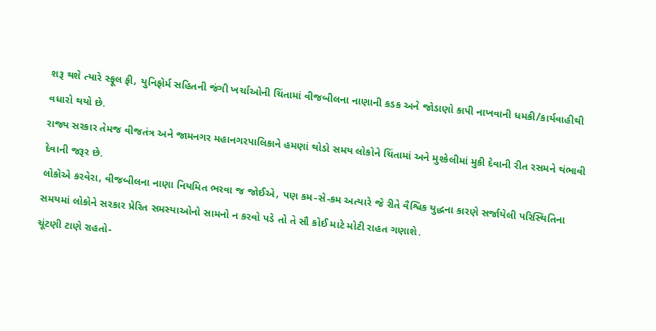શરૂ થશે ત્યારે સ્ફૂલ ફી, યુનિફોર્મ સહિતની જંગી ખર્ચાઓની ચિંતામાં વીજબીલના નાણાની કડક અને જોડાણો કાપી નાખવાની ધમકી/કાર્યવાહીથી વધારો થયો છે.
રાજ્ય સરકાર તેમજ વીજતંત્ર અને જામનગર મહાનગરપાલિકાને હમણાં થોડો સમય લોકોને ચિંતામાં અને મુશ્કેલીમાં મુકી દેવાની રીત રસમને થંભાવી દેવાની જરૂર છે.
લોકોએ કરવેરા, વીજબીલના નાણા નિયમિત ભરવા જ જોઈએ, પણ કમ-સે-કમ અત્યારે જે રીતે વૈશ્વિક યુદ્ધના કારણે સર્જાયેલી પરિસ્થિતિના સમયમાં લોકોને સરકાર પ્રેરિત સમસ્યાઓનો સામનો ન કરવો પડે તો તે સૌ કોઈ માટે મોટી રાહત ગણાશે.
ચૂંટણી ટાણે રાહતો-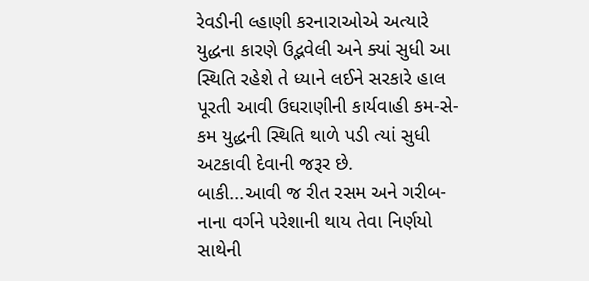રેવડીની લ્હાણી કરનારાઓએ અત્યારે યુદ્ધના કારણે ઉદ્ભવેલી અને ક્યાં સુધી આ સ્થિતિ રહેશે તે ધ્યાને લઈને સરકારે હાલ પૂરતી આવી ઉઘરાણીની કાર્યવાહી કમ-સે-કમ યુદ્ધની સ્થિતિ થાળે પડી ત્યાં સુધી અટકાવી દેવાની જરૂર છે.
બાકી...આવી જ રીત રસમ અને ગરીબ-નાના વર્ગને પરેશાની થાય તેવા નિર્ણયો સાથેની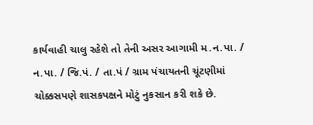કાર્યવાહી ચાલુ રહેશે તો તેની અસર આગામી મ.ન.પા. / ન.પા. / જિ.પં. / તા.પં / ગ્રામ પંચાયતની ચૂંટણીમાં ચોક્કસપણે શાસકપક્ષને મોટું નુકસાન કરી શકે છે.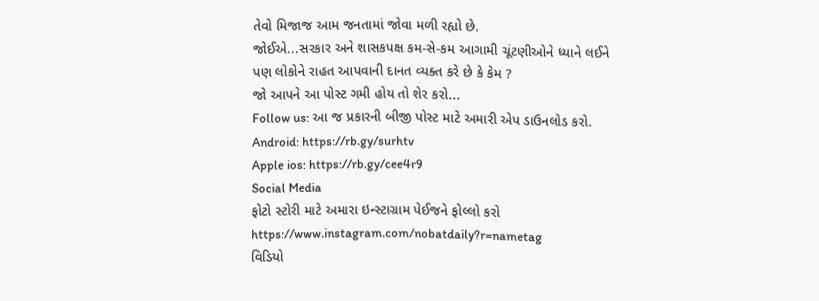તેવો મિજાજ આમ જનતામાં જોવા મળી રહ્યો છે.
જોઈએ...સરકાર અને શાસકપક્ષ કમ-સે-કમ આગામી ચૂંટણીઓને ધ્યાને લઈને પણ લોકોને રાહત આપવાની દાનત વ્યક્ત કરે છે કે કેમ ?
જો આપને આ પોસ્ટ ગમી હોય તો શેર કરો...
Follow us: આ જ પ્રકારની બીજી પોસ્ટ માટે અમારી એપ ડાઉનલોડ કરો.
Android: https://rb.gy/surhtv
Apple ios: https://rb.gy/cee4r9
Social Media
ફોટો સ્ટોરી માટે અમારા ઇન્સ્ટાગ્રામ પેઈજને ફોલ્લો કરો
https://www.instagram.com/nobatdaily?r=nametag
વિડિયો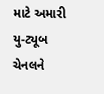માટે અમારી યુ-ટ્યૂબ ચેનલને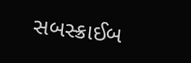સબસ્ક્રાઈબ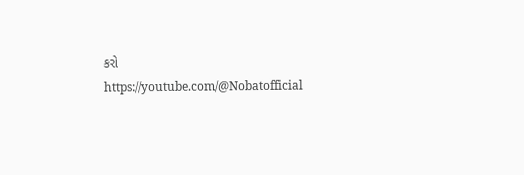કરો
https://youtube.com/@Nobatofficial